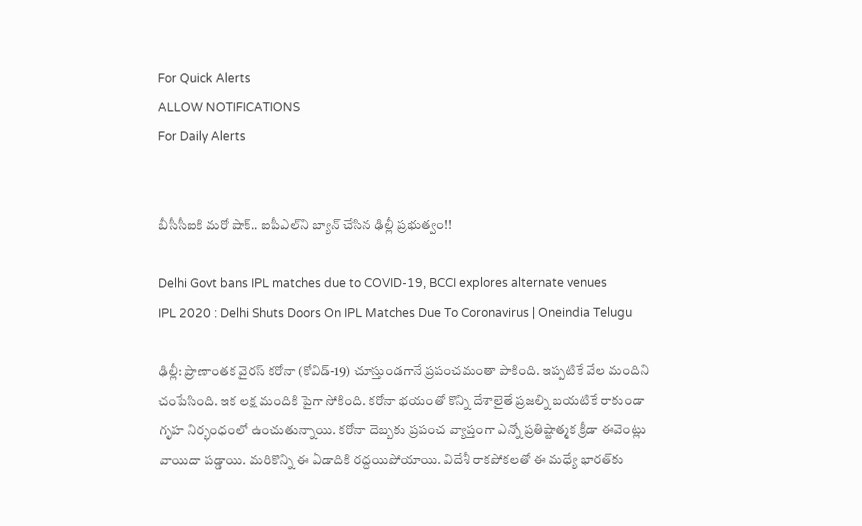For Quick Alerts
ALLOW NOTIFICATIONS
For Daily Alerts


బీసీసీఐకి మరో షాక్.. ఐపీఎల్‌ని బ్యాన్ చేసిన ఢిల్లీ ప్ర‌భుత్వం!!

Delhi Govt bans IPL matches due to COVID-19, BCCI explores alternate venues
IPL 2020 : Delhi Shuts Doors On IPL Matches Due To Coronavirus | Oneindia Telugu

ఢిల్లీ: ప్రాణాంతక వైరస్‌ కరోనా (కోవిడ్‌-19) చూస్తుండగానే ప్రపంచమంతా పాకింది. ఇప్పటికే వేల మందిని చంపేసింది. ఇక లక్ష మందికి పైగా సోకింది. కరోనా భయంతో కొన్ని దేశాలైతే ప్రజల్ని బయటికే రాకుండా గృహ నిర్భంధంలో ఉంచుతున్నాయి. కరోనా దెబ్బకు ప్రపంచ వ్యాప్తంగా ఎన్నో ప్రతిష్టాత్మక క్రీడా ఈవెంట్లు వాయిదా పడ్డాయి. మరికొన్ని ఈ ఏడాదికి రద్దయిపోయాయి. విదేశీ రాకపోకలతో ఈ మధ్యే భారత్‌కు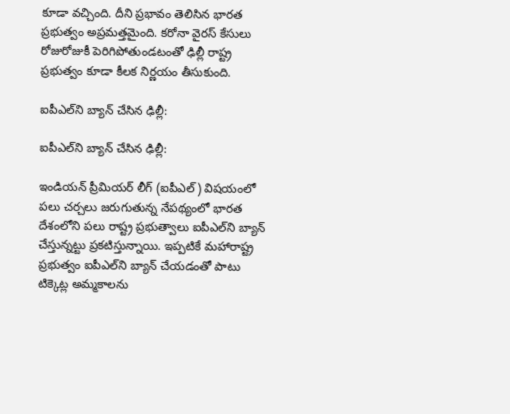కూడా వచ్చింది. దీని ప్రభావం తెలిసిన భారత ప్రభుత్వం అప్రమత్తమైంది. కరోనా వైరస్ కేసులు రోజురోజుకీ పెరిగిపోతుండటంతో ఢిల్లీ రాష్ట్ర ప్రభుత్వం కూడా కీలక నిర్ణయం తీసుకుంది.

ఐపీఎల్‌ని బ్యాన్ చేసిన ఢిల్లీ:

ఐపీఎల్‌ని బ్యాన్ చేసిన ఢిల్లీ:

ఇండియన్ ప్రీమియర్ లీగ్ (ఐపీఎల్) విష‌యంలో ప‌లు చ‌ర్చ‌లు జ‌రుగుతున్న నేప‌థ్యంలో భారత దేశంలోని ప‌లు రాష్ట్ర ప్ర‌భుత్వాలు ఐపీఎల్‌ని బ్యాన్ చేస్తున్న‌ట్టు ప్ర‌క‌టిస్తున్నాయి. ఇప్ప‌టికే మ‌హారాష్ట్ర ప్ర‌భుత్వం ఐపీఎల్‌ని బ్యాన్ చేయ‌డంతో పాటు టిక్కెట్ల అమ్మకాలను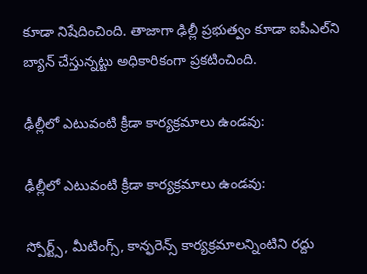కూడా నిషేదించింది. తాజాగా ఢిల్లీ ప్ర‌భుత్వం కూడా ఐపీఎల్‌ని బ్యాన్ చేస్తున్న‌ట్టు అధికారికంగా ప్ర‌క‌టించింది.

ఢీల్లీలో ఎటువంటి క్రీడా కార్యక్రమాలు ఉండవు:

ఢీల్లీలో ఎటువంటి క్రీడా కార్యక్రమాలు ఉండవు:

స్పోర్ట్స్‌, మీటింగ్స్‌, కాన్ఫ‌రెన్స్ కార్య‌క్ర‌మాల‌న్నింటిని ర‌ద్దు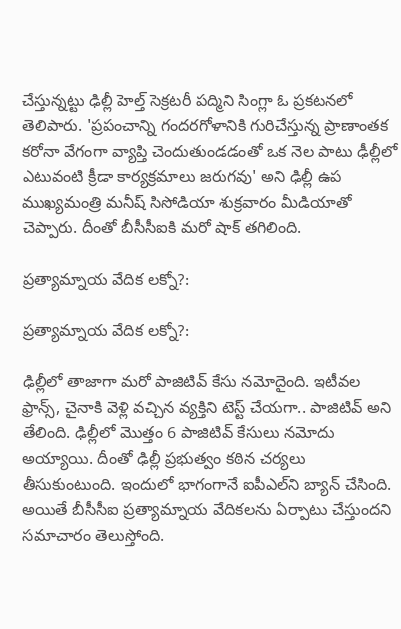చేస్తున్న‌ట్టు ఢిల్లీ హెల్త్ సెక్ర‌ట‌రీ ప‌ద్మిని సింగ్లా ఓ ప్రకటనలో తెలిపారు. 'ప్రపంచాన్ని గందరగోళానికి గురిచేస్తున్న ప్రాణాంతక కరోనా వేగంగా వ్యాప్తి చెందుతుండడంతో ఒక నెల పాటు ఢీల్లీలో ఎటువంటి క్రీడా కార్యక్రమాలు జరుగవు' అని ఢిల్లీ ఉప ముఖ్యమంత్రి మనీష్ సిసోడియా శుక్రవారం మీడియాతో చెప్పారు. దీంతో బీసీసీఐకి మరో షాక్ తగిలింది.

ప్రత్యామ్నాయ వేదిక లక్నో?:

ప్రత్యామ్నాయ వేదిక లక్నో?:

ఢిల్లీలో తాజాగా మ‌రో పాజిటివ్ కేసు న‌మోదైంది. ఇటీవ‌ల ఫ్రాన్స్‌, చైనాకి వెళ్లి వచ్చిన వ్య‌క్తిని టెస్ట్ చేయ‌గా.. పాజిటివ్ అని తేలింది. ఢిల్లీలో మొత్తం 6 పాజిటివ్ కేసులు న‌మోదు అయ్యాయి. దీంతో ఢిల్లీ ప్ర‌భుత్వం కఠిన చర్యలు తీసుకుంటుంది. ఇందులో భాగంగానే ఐపీఎల్‌ని బ్యాన్ చేసింది. అయితే బీసీసీఐ ప్రత్యామ్నాయ వేదికలను ఏర్పాటు చేస్తుందని సమాచారం తెలుస్తోంది.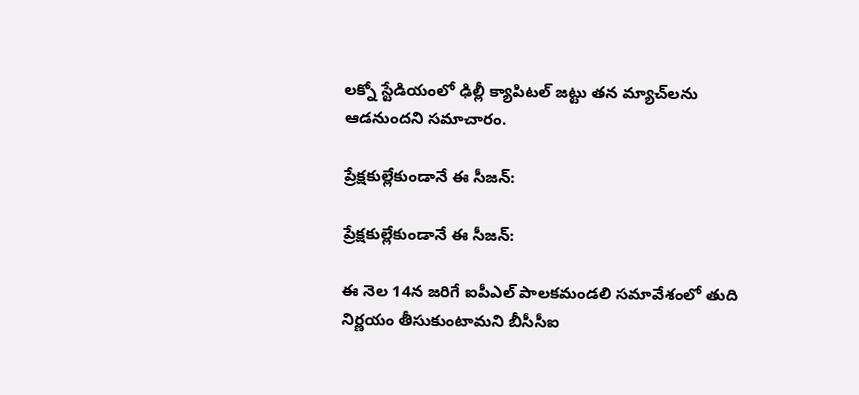లక్నో స్టేడియంలో ఢిల్లీ క్యాపిటల్ జట్టు తన మ్యాచ్‌లను ఆడనుందని సమాచారం.

ప్రేక్షకుల్లేకుండానే ఈ సీజన్‌:

ప్రేక్షకుల్లేకుండానే ఈ సీజన్‌:

ఈ నెల 14న జరిగే ఐపీఎల్‌ పాలకమండలి సమావేశంలో తుది నిర్ణయం తీసుకుంటామని బీసీసీఐ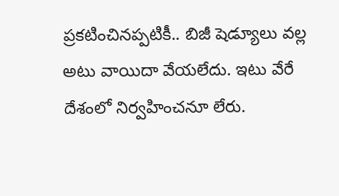ప్రకటించినప్పటికీ.. బిజీ షెడ్యూలు వల్ల అటు వాయిదా వేయలేదు. ఇటు వేరే దేశంలో నిర్వహించనూ లేరు.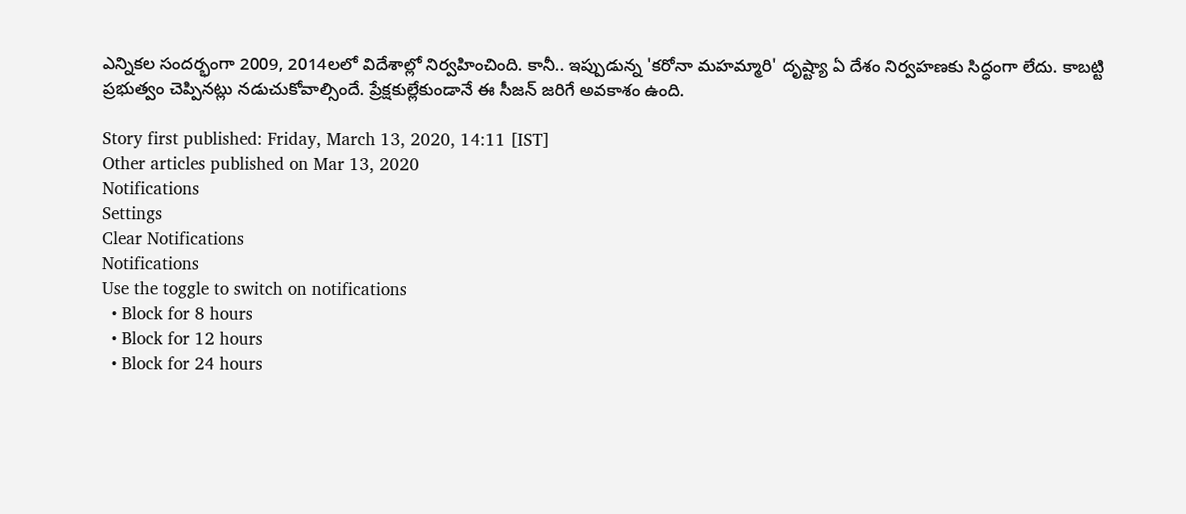ఎన్నికల సందర్భంగా 2009, 2014లలో విదేశాల్లో నిర్వహించింది. కానీ.. ఇప్పుడున్న 'కరోనా మహమ్మారి' దృష్ట్యా ఏ దేశం నిర్వహణకు సిద్ధంగా లేదు. కాబట్టి ప్రభుత్వం చెప్పినట్లు నడుచుకోవాల్సిందే. ప్రేక్షకుల్లేకుండానే ఈ సీజన్‌ జరిగే అవకాశం ఉంది.

Story first published: Friday, March 13, 2020, 14:11 [IST]
Other articles published on Mar 13, 2020
Notifications
Settings
Clear Notifications
Notifications
Use the toggle to switch on notifications
  • Block for 8 hours
  • Block for 12 hours
  • Block for 24 hours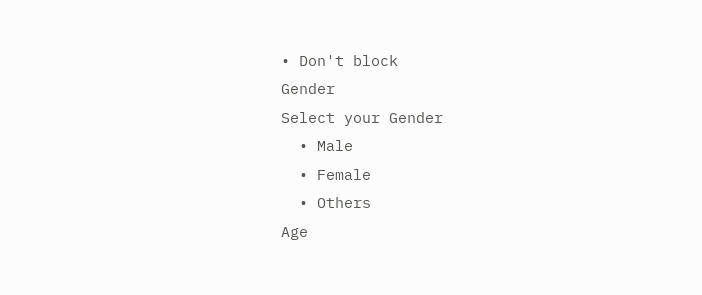• Don't block
Gender
Select your Gender
  • Male
  • Female
  • Others
Age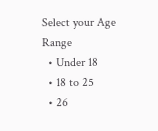Select your Age Range
  • Under 18
  • 18 to 25
  • 26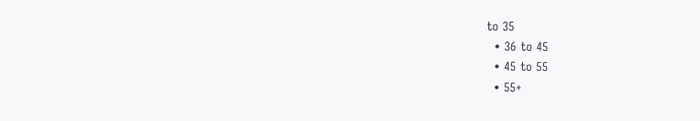to 35
  • 36 to 45
  • 45 to 55
  • 55+